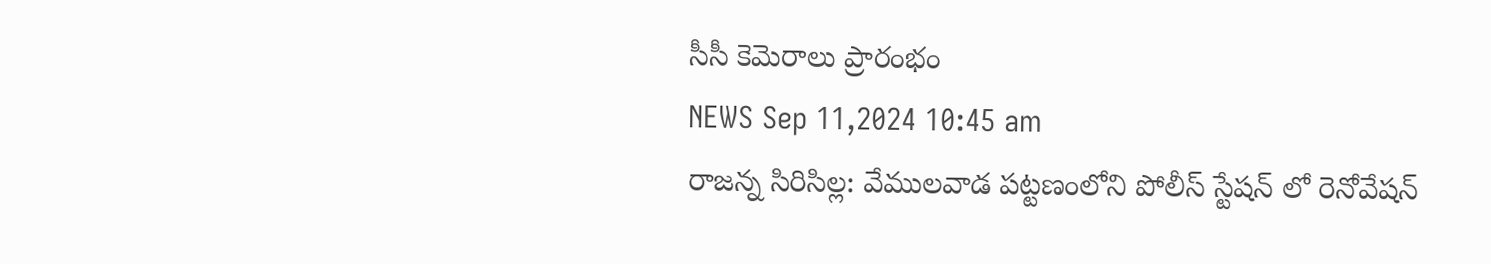సీసీ కెమెరాలు ప్రారంభం
NEWS Sep 11,2024 10:45 am
రాజన్న సిరిసిల్ల: వేములవాడ పట్టణంలోని పోలీస్ స్టేషన్ లో రెనోవేషన్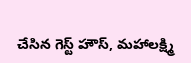చేసిన గెస్ట్ హౌస్, మహాలక్ష్మి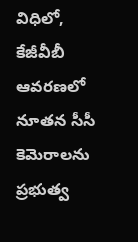విధిలో, కేజీవీబీ ఆవరణలో నూతన సీసీ కెమెరాలను ప్రభుత్వ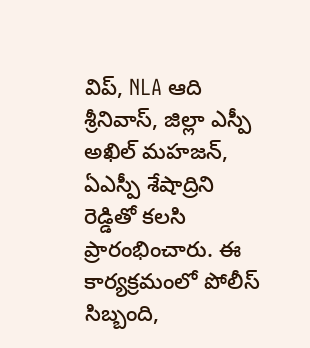విప్, NLA ఆది శ్రీనివాస్, జిల్లా ఎస్పీ అఖిల్ మహజన్, ఏఎస్పీ శేషాద్రిని రెడ్డితో కలసి ప్రారంభించారు. ఈ కార్యక్రమంలో పోలీస్ సిబ్బంది,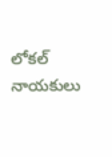లోకల్ నాయకులు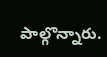పాల్గొన్నారు.